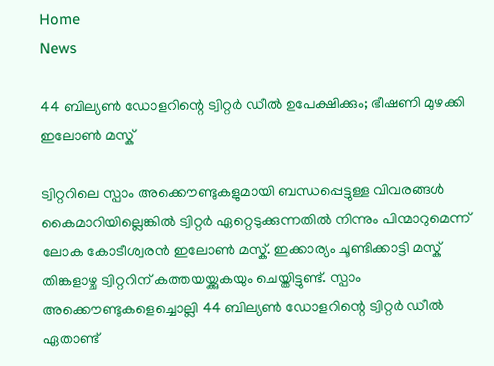Home
News

44 ബില്യൺ ഡോളറിന്റെ ട്വിറ്റർ ഡീൽ ഉപേക്ഷിക്കും; ഭീഷണി മുഴക്കി ഇലോൺ മസ്ക്

ട്വിറ്ററിലെ സ്പാം അക്കൌണ്ടുകളുമായി ബന്ധപ്പെട്ടുള്ള വിവരങ്ങൾ കൈമാറിയില്ലെങ്കിൽ ട്വിറ്റർ ഏറ്റെടുക്കുന്നതിൽ നിന്നും പിന്മാറുമെന്ന് ലോക കോടീശ്വരൻ ഇലോൺ മസ്ക്. ഇക്കാര്യം ചൂണ്ടിക്കാട്ടി മസ്ക് തിങ്കളാഴ്ച ട്വിറ്ററിന് കത്തയയ്ക്കുകയും ചെയ്തിട്ടുണ്ട്. സ്പാം അക്കൌണ്ടുകളെച്ചൊല്ലി 44 ബില്യൺ ഡോളറിന്റെ ട്വിറ്റർ ഡീൽ ഏതാണ്ട്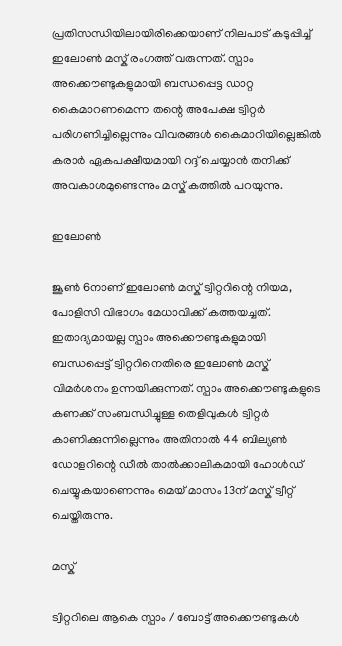പ്രതിസന്ധിയിലായിരിക്കെയാണ് നിലപാട് കടുപ്പിച്ച് ഇലോൺ മസ്ക് രംഗത്ത് വരുന്നത്. സ്പാം അക്കൌണ്ടുകളുമായി ബന്ധപ്പെട്ട ഡാറ്റ കൈമാറണമെന്ന തന്റെ അപേക്ഷ ട്വിറ്റർ പരിഗണിച്ചില്ലെന്നും വിവരങ്ങൾ കൈമാറിയില്ലെങ്കിൽ കരാർ ഏകപക്ഷീയമായി റദ്ദ് ചെയ്യാൻ തനിക്ക് അവകാശമുണ്ടെന്നും മസ്ക് കത്തിൽ പറയുന്നു.

ഇലോൺ

ജൂൺ 6നാണ് ഇലോൺ മസ്ക് ട്വിറ്ററിന്റെ നിയമ, പോളിസി വിഭാഗം മേധാവിക്ക് കത്തയച്ചത്. ഇതാദ്യമായല്ല സ്പാം അക്കൌണ്ടുകളുമായി ബന്ധപ്പെട്ട് ട്വിറ്ററിനെതിരെ ഇലോൺ മസ്ക് വിമർശനം ഉന്നയിക്കുന്നത്. സ്പാം അക്കൌണ്ടുകളുടെ കണക്ക് സംബന്ധിച്ചുള്ള തെളിവുകൾ ട്വിറ്റർ കാണിക്കുന്നില്ലെന്നും അതിനാൽ 44 ബില്യൺ ഡോളറിന്റെ ഡീൽ താൽക്കാലികമായി ഹോൾഡ് ചെയ്യുകയാണെന്നും മെയ് മാസം 13ന് മസ്ക് ട്വീറ്റ് ചെയ്തിരുന്നു.

മസ്ക്

ട്വിറ്ററിലെ ആകെ സ്പാം / ബോട്ട് അക്കൌണ്ടുകൾ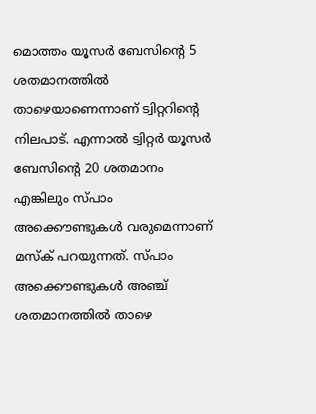മൊത്തം യൂസർ ബേസിന്റെ 5 ശതമാനത്തിൽ താഴെയാണെന്നാണ് ട്വിറ്ററിന്റെ നിലപാട്. എന്നാൽ ട്വിറ്റർ യൂസർ ബേസിന്റെ 20 ശതമാനം എങ്കിലും സ്പാം അക്കൌണ്ടുകൾ വരുമെന്നാണ് മസ്ക് പറയുന്നത്. സ്പാം അക്കൌണ്ടുകൾ അഞ്ച് ശതമാനത്തിൽ താഴെ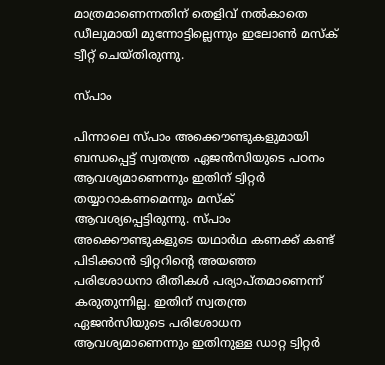മാത്രമാണെന്നതിന് തെളിവ് നൽകാതെ ഡീലുമായി മുന്നോട്ടില്ലെന്നും ഇലോൺ മസ്ക് ട്വീറ്റ് ചെയ്തിരുന്നു.

സ്പാം

പിന്നാലെ സ്പാം അക്കൌണ്ടുകളുമായി ബന്ധപ്പെട്ട് സ്വതന്ത്ര ഏജൻസിയുടെ പഠനം ആവശ്യമാണെന്നും ഇതിന് ട്വിറ്റർ തയ്യാറാകണമെന്നും മസ്ക് ആവശ്യപ്പെട്ടിരുന്നു. സ്പാം അക്കൌണ്ടുകളുടെ യഥാർഥ കണക്ക് കണ്ട് പിടിക്കാൻ ട്വിറ്ററിന്റെ അയഞ്ഞ പരിശോധനാ രീതികൾ പര്യാപ്തമാണെന്ന് കരുതുന്നില്ല. ഇതിന് സ്വതന്ത്ര ഏജൻസിയുടെ പരിശോധന ആവശ്യമാണെന്നും ഇതിനുള്ള ഡാറ്റ ട്വിറ്റർ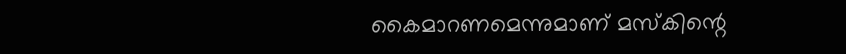കൈമാറണമെന്നുമാണ് മസ്കിന്റെ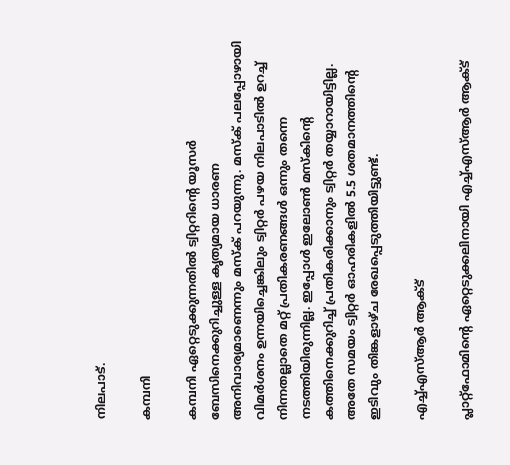നിലപാട്.

കമ്പനി

കമ്പനി ഏറ്റെടുക്കുന്നതിൽ ട്വിറ്ററിന്റെ യൂസർ ബേസിനെക്കുറിച്ചുള്ള കൃത്യമായ ധാരണ അനിവാര്യമാണെന്നും മസ്ക് പറയുന്നു. മസ്ക് പലപ്പോഴായി വിമർശനം ഉന്നയിച്ചെങ്കിലും ട്വിറ്റർ പഴയ നിലപാടിൽ ഉറച്ച് നിന്നതല്ലാതെ മറ്റ് പ്രതികരണങ്ങൾ ഒന്നും തന്നെ നടത്തിയിരുന്നില്ല. ഇപ്പോൾ ഇലോൺ മസ്കിന്റെ കത്തിനെക്കുറിച്ച് പ്രതികരിക്കാനും ട്വിറ്റർ തയ്യാറായിട്ടില്ല. അതേ സമയം ട്വിറ്റർ ഓഹരികളിൽ 5.5 ശതമാനത്തിന്റെ ഇടിവും തിങ്കളാഴ്ച രേഖപ്പെടുത്തിയിട്ടുണ്ട്.

എച്ച്എസ്ആർ ആക്ട്

പ്ലാറ്റ്‌ഫോമിന്റെ ഏറ്റെടുക്കലിനായി എച്ച്എസ്ആർ ആക്ട്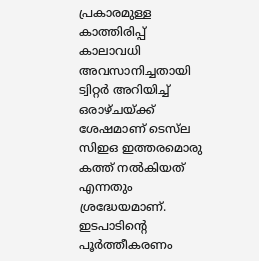പ്രകാരമുള്ള കാത്തിരിപ്പ് കാലാവധി അവസാനിച്ചതായി ട്വിറ്റർ അറിയിച്ച് ഒരാഴ്ചയ്ക്ക് ശേഷമാണ് ടെസ്‌ല സിഇഒ ഇത്തരമൊരു കത്ത് നൽകിയത് എന്നതും ശ്രദ്ധേയമാണ്. ഇടപാടിന്റെ പൂർത്തീകരണം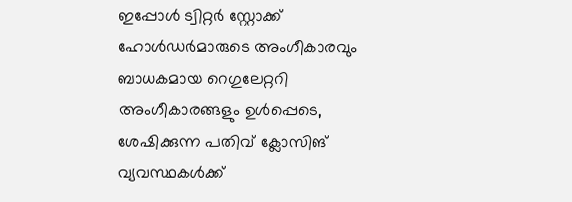ഇപ്പോൾ ട്വിറ്റർ സ്റ്റോക്ക് ഹോൾഡർമാരുടെ അംഗീകാരവും ബാധകമായ റെഗുലേറ്ററി അംഗീകാരങ്ങളും ഉൾപ്പെടെ, ശേഷിക്കുന്ന പതിവ് ക്ലോസിങ് വ്യവസ്ഥകൾക്ക്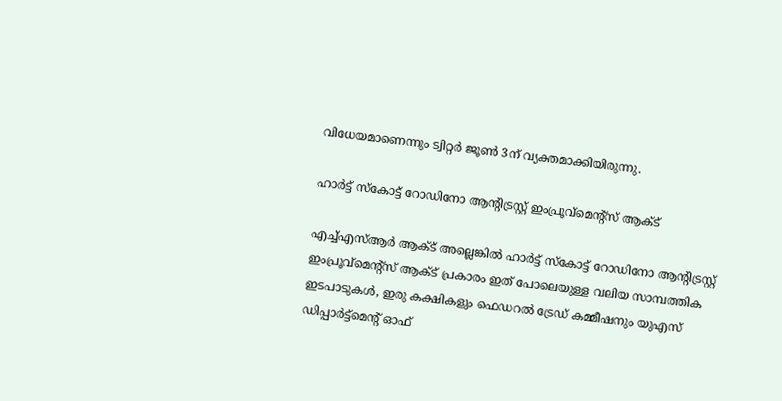വിധേയമാണെന്നും ട്വിറ്റർ ജൂൺ 3ന് വ്യക്തമാക്കിയിരുന്നു.

ഹാർട്ട് സ്കോട്ട് റോഡിനോ ആന്റിട്രസ്റ്റ് ഇംപ്രൂവ്മെന്റ്സ് ആക്ട്

എച്ച്എസ്ആർ ആക്ട് അല്ലെങ്കിൽ ഹാർട്ട് സ്കോട്ട് റോഡിനോ ആന്റിട്രസ്റ്റ് ഇംപ്രൂവ്മെന്റ്സ് ആക്ട് പ്രകാരം ഇത് പോലെയുള്ള വലിയ സാമ്പത്തിക ഇടപാടുകൾ, ഇരു കക്ഷികളും ഫെഡറൽ ട്രേഡ് കമ്മീഷനും യുഎസ് ഡിപ്പാർട്ട്മെന്റ് ഓഫ്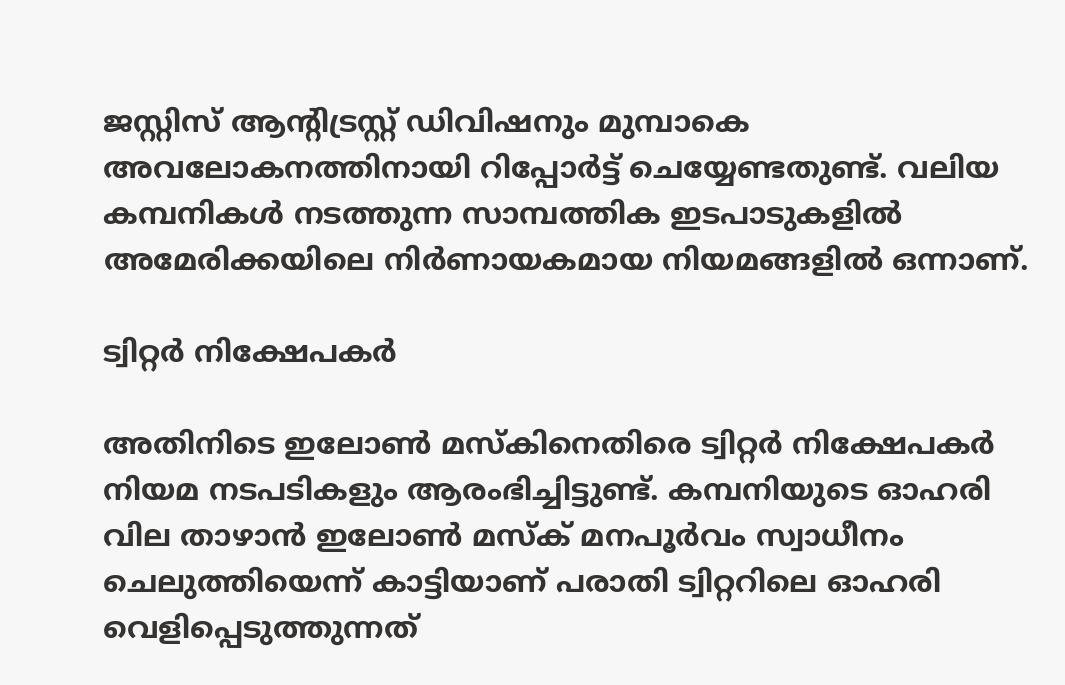ജസ്റ്റിസ് ആന്റിട്രസ്റ്റ് ഡിവിഷനും മുമ്പാകെ അവലോകനത്തിനായി റിപ്പോർട്ട് ചെയ്യേണ്ടതുണ്ട്. വലിയ കമ്പനികൾ നടത്തുന്ന സാമ്പത്തിക ഇടപാടുകളിൽ അമേരിക്കയിലെ നിർണായകമായ നിയമങ്ങളിൽ ഒന്നാണ്.

ട്വിറ്റർ നിക്ഷേപകർ

അതിനിടെ ഇലോൺ മസ്കിനെതിരെ ട്വിറ്റർ നിക്ഷേപകർ നിയമ നടപടികളും ആരംഭിച്ചിട്ടുണ്ട്. കമ്പനിയുടെ ഓഹരി വില താഴാൻ ഇലോൺ മസ്ക് മനപൂർവം സ്വാധീനം ചെലുത്തിയെന്ന് കാട്ടിയാണ് പരാതി ട്വിറ്ററിലെ ഓഹരി വെളിപ്പെടുത്തുന്നത്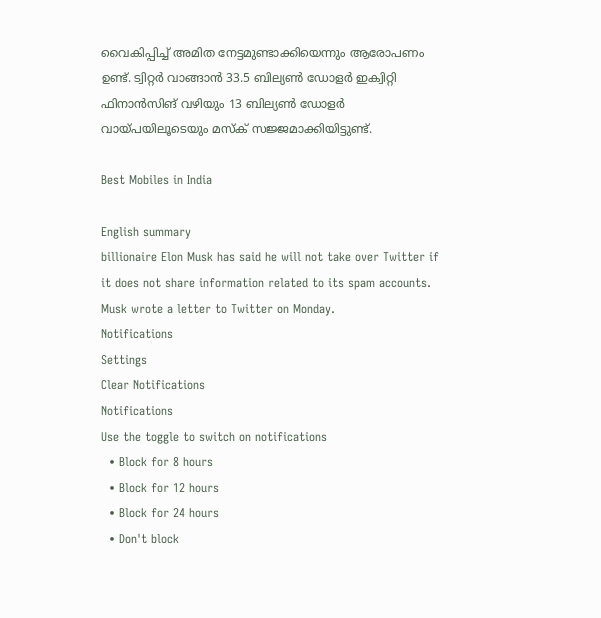വൈകിപ്പിച്ച് അമിത നേട്ടമുണ്ടാക്കിയെന്നും ആരോപണം ഉണ്ട്. ട്വിറ്റർ വാങ്ങാൻ 33.5 ബില്യൺ ഡോളർ ഇക്വിറ്റി ഫിനാൻസിങ് വഴിയും 13 ബില്യൺ ഡോളർ വായ്പയിലൂടെയും മസ്ക് സജ്ജമാക്കിയിട്ടുണ്ട്.

Best Mobiles in India

English summary
billionaire Elon Musk has said he will not take over Twitter if it does not share information related to its spam accounts. Musk wrote a letter to Twitter on Monday.
Notifications
Settings
Clear Notifications
Notifications
Use the toggle to switch on notifications
  • Block for 8 hours
  • Block for 12 hours
  • Block for 24 hours
  • Don't block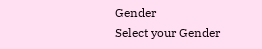Gender
Select your Gender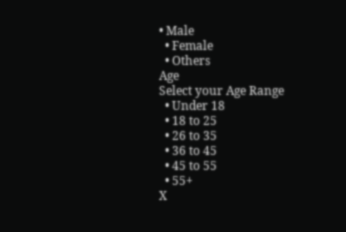• Male
  • Female
  • Others
Age
Select your Age Range
  • Under 18
  • 18 to 25
  • 26 to 35
  • 36 to 45
  • 45 to 55
  • 55+
X